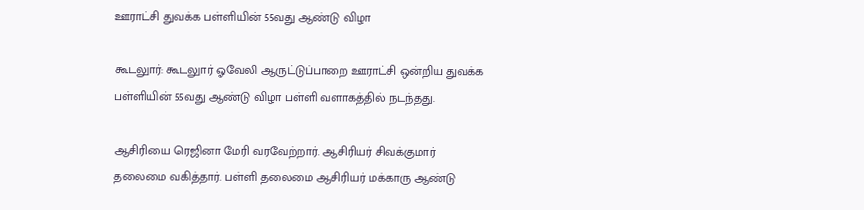ஊராட்சி துவக்க பள்ளியின் 55வது ஆண்டு விழா

கூடலுார்: கூடலுார் ஓவேலி ஆருட்டுப்பாறை ஊராட்சி ஒன்றிய துவக்க பள்ளியின் 55வது ஆண்டு விழா பள்ளி வளாகத்தில் நடந்தது.

ஆசிரியை ரெஜினா மேரி வரவேற்றார். ஆசிரியர் சிவக்குமார் தலைமை வகித்தார். பள்ளி தலைமை ஆசிரியர் மக்காரு ஆண்டு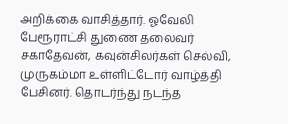அறிக்கை வாசித்தார். ஓவேலி பேரூராட்சி துணை தலைவர் சகாதேவன், கவுன்சிலர்கள் செல்வி, முருகம்மா உள்ளிட்டோர் வாழ்த்தி பேசினர். தொடர்ந்து நடந்த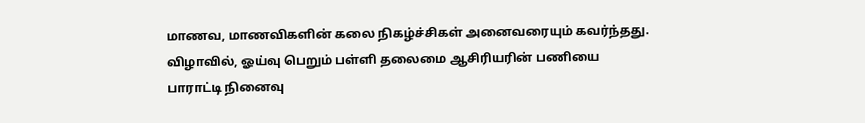மாணவ, மாணவிகளின் கலை நிகழ்ச்சிகள் அனைவரையும் கவர்ந்தது. விழாவில், ஓய்வு பெறும் பள்ளி தலைமை ஆசிரியரின் பணியை பாராட்டி நினைவு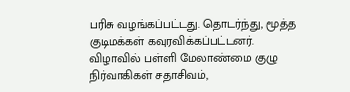பரிசு வழங்கப்பட்டது. தொடர்ந்து, மூத்த குடிமக்கள் கவுரவிக்கப்பட்டனர். விழாவில் பள்ளி மேலாண்மை குழு நிர்வாகிகள் சதாசிவம்,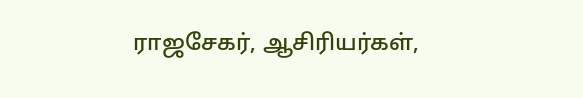ராஜசேகர், ஆசிரியர்கள்,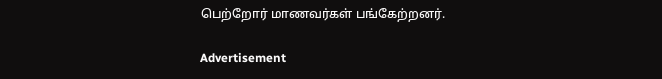பெற்றோர் மாணவர்கள் பங்கேற்றனர்.

Advertisement